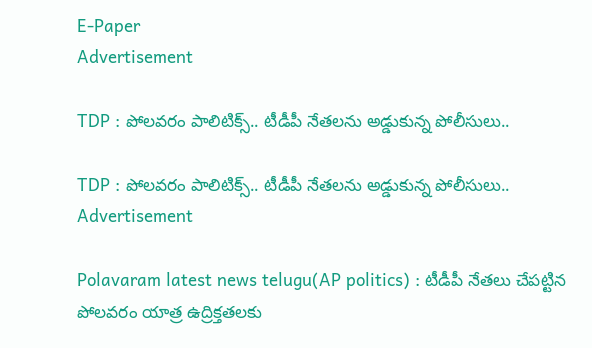E-Paper
Advertisement

TDP : పోలవరం పాలిటిక్స్.. టీడీపీ నేతలను అడ్డుకున్న పోలీసులు..

TDP : పోలవరం పాలిటిక్స్.. టీడీపీ నేతలను అడ్డుకున్న పోలీసులు..
Advertisement

Polavaram latest news telugu(AP politics) : టీడీపీ నేతలు చేపట్టిన పోలవరం యాత్ర ఉద్రిక్తతలకు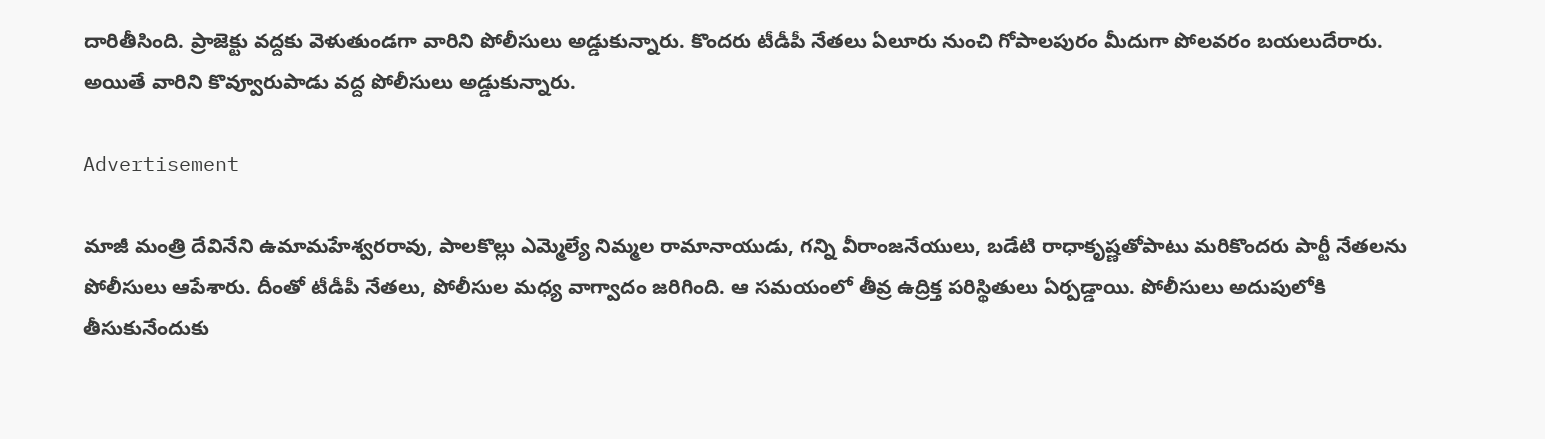దారితీసింది. ప్రాజెక్టు వద్దకు వెళుతుండగా వారిని పోలీసులు అడ్డుకున్నారు. కొందరు టీడీపీ నేతలు ఏలూరు నుంచి గోపాలపురం మీదుగా పోలవరం బయలుదేరారు. అయితే వారిని కొవ్వూరుపాడు వద్ద పోలీసులు అడ్డుకున్నారు.

Advertisement

మాజీ మంత్రి దేవినేని ఉమామహేశ్వరరావు, పాలకొల్లు ఎమ్మెల్యే నిమ్మల రామానాయుడు, గన్ని వీరాంజనేయులు, బడేటి రాధాకృష్ణతోపాటు మరికొందరు పార్టీ నేతలను పోలీసులు ఆపేశారు. దీంతో టీడీపీ నేతలు, పోలీసుల మధ్య వాగ్వాదం జరిగింది. ఆ సమయంలో తీవ్ర ఉద్రిక్త పరిస్థితులు ఏర్పడ్డాయి. పోలీసులు అదుపులోకి తీసుకునేందుకు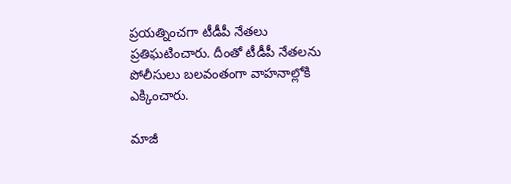ప్రయత్నించగా టీడీపీ నేతలు ప్రతిఘటించారు. దీంతో టీడీపీ నేతలను పోలీసులు బలవంతంగా వాహనాల్లోకి ఎక్కించారు.

మాజీ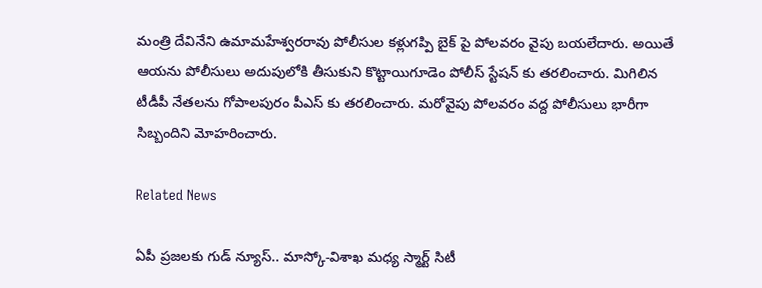మంత్రి దేవినేని ఉమామహేశ్వరరావు పోలీసుల కళ్లుగప్పి బైక్ పై పోలవరం వైపు బయలేదారు. అయితే ఆయను పోలీసులు అదుపులోకి తీసుకుని కొట్టాయిగూడెం పోలీస్ స్టేషన్ కు తరలించారు. మిగిలిన టీడీపీ నేతలను గోపాలపురం పీఎస్ కు తరలించారు. మరోవైపు పోలవరం వద్ద పోలీసులు భారీగా సిబ్బందిని మోహరించారు.

Related News

ఏపీ ప్రజలకు గుడ్ న్యూస్.. మాస్కో-విశాఖ మధ్య స్మార్ట్ సిటీ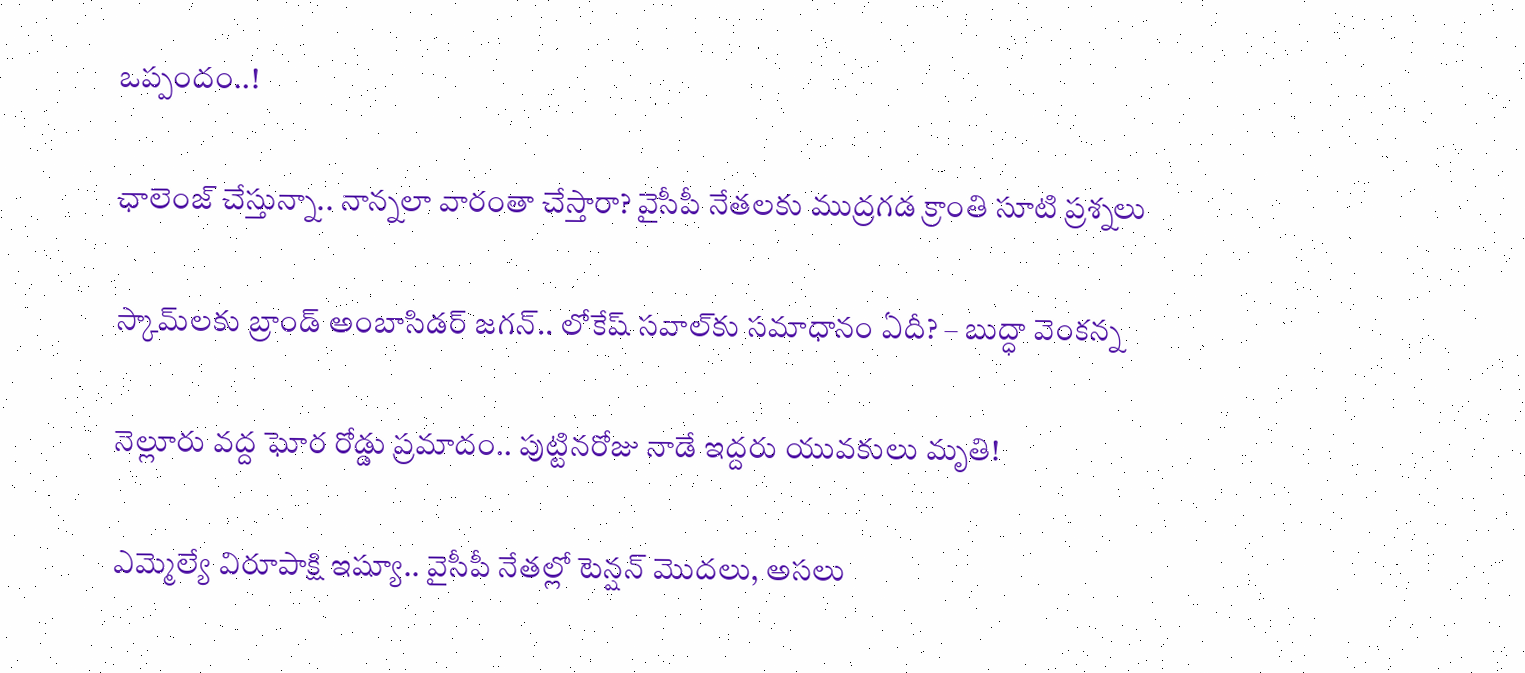ఒప్పందం..!

ఛాలెంజ్ చేస్తున్నా.. నాన్నలా వారంతా చేస్తారా? వైసీపీ నేతలకు ముద్రగడ క్రాంతి సూటి ప్రశ్నలు

స్కామ్‌లకు బ్రాండ్ అంబాసిడర్ జగన్.. లోకేష్ సవాల్‌కు సమాధానం ఏదీ? – బుద్ధా వెంకన్న

నెల్లూరు వద్ద ఘోర రోడ్డు ప్రమాదం.. పుట్టినరోజు నాడే ఇద్దరు యువకులు మృతి!

ఎమ్మెల్యే విరూపాక్షి ఇష్యూ.. వైసీపీ నేతల్లో టెన్షన్ మొదలు, అసలు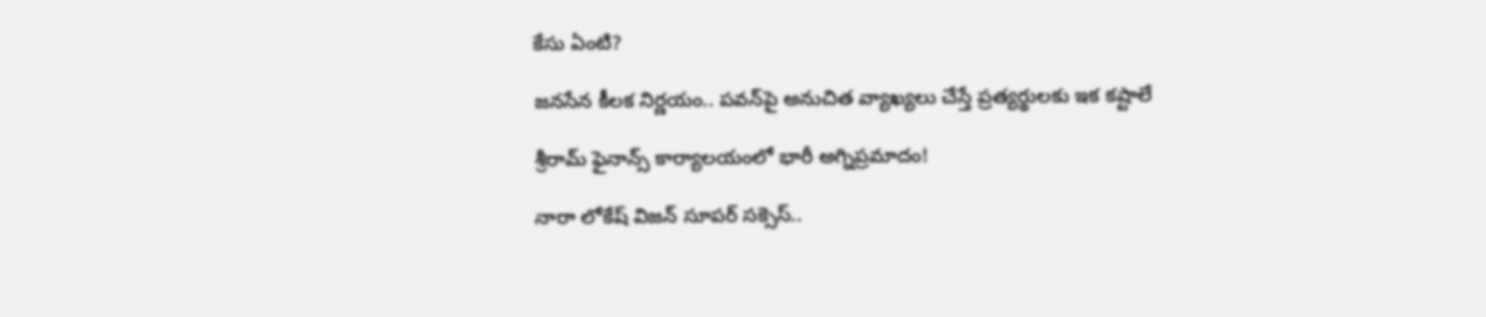కేసు ఏంటి?

జనసేన కీలక నిర్ణయం.. పవన్‌పై అనుచిత వ్యాఖ్యలు చేస్తే ప్రత్యర్థులకు ఇక కష్టాలే

శ్రీరామ్ ఫైనాన్స్ కార్యాలయంలో భారీ అగ్నిప్రమాదం!

నారా లోకేష్ విజన్ సూపర్ సక్సెస్..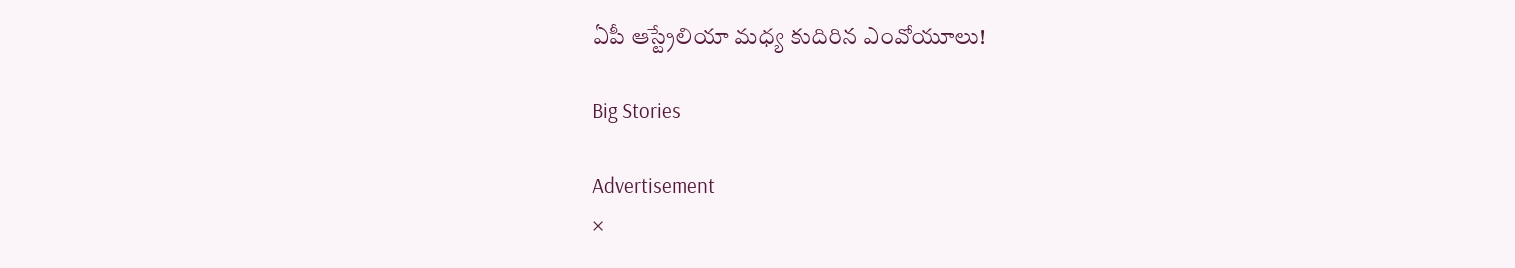ఏపీ ఆస్ట్రేలియా మధ్య కుదిరిన ఎంవోయూలు!

Big Stories

Advertisement
×